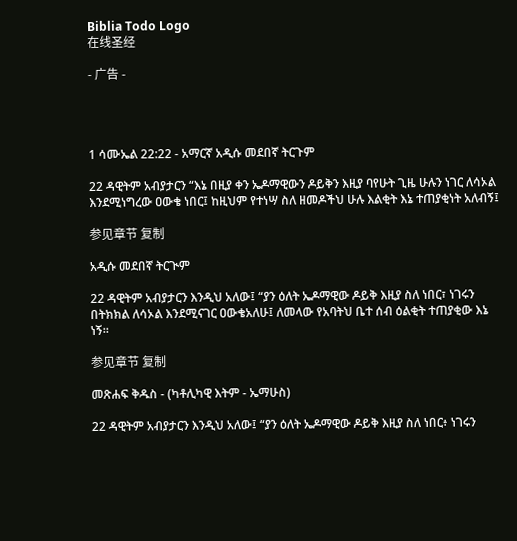Biblia Todo Logo
在线圣经

- 广告 -




1 ሳሙኤል 22:22 - አማርኛ አዲሱ መደበኛ ትርጉም

22 ዳዊትም አብያታርን “እኔ በዚያ ቀን ኤዶማዊውን ዶይቅን እዚያ ባየሁት ጊዜ ሁሉን ነገር ለሳኦል እንደሚነግረው ዐውቄ ነበር፤ ከዚህም የተነሣ ስለ ዘመዶችህ ሁሉ እልቂት እኔ ተጠያቂነት አለብኝ፤

参见章节 复制

አዲሱ መደበኛ ትርጒም

22 ዳዊትም አብያታርን እንዲህ አለው፤ “ያን ዕለት ኤዶማዊው ዶይቅ እዚያ ስለ ነበር፣ ነገሩን በትክክል ለሳኦል እንደሚናገር ዐውቄአለሁ፤ ለመላው የአባትህ ቤተ ሰብ ዕልቂት ተጠያቂው እኔ ነኝ።

参见章节 复制

መጽሐፍ ቅዱስ - (ካቶሊካዊ እትም - ኤማሁስ)

22 ዳዊትም አብያታርን እንዲህ አለው፤ “ያን ዕለት ኤዶማዊው ዶይቅ እዚያ ስለ ነበር፥ ነገሩን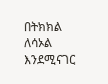በትክክል ለሳኦል እንደሚናገር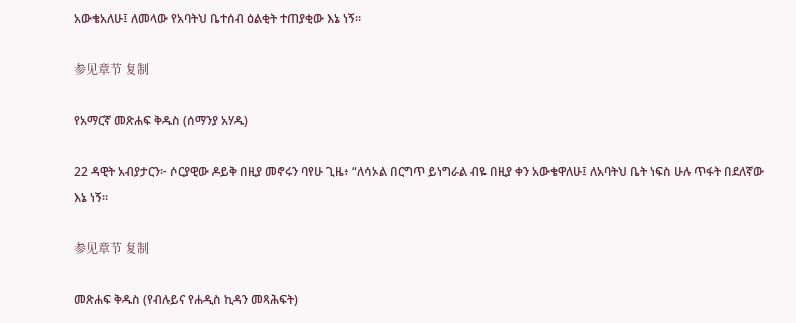አውቄአለሁ፤ ለመላው የአባትህ ቤተሰብ ዕልቂት ተጠያቂው እኔ ነኝ።

参见章节 复制

የአማርኛ መጽሐፍ ቅዱስ (ሰማንያ አሃዱ)

22 ዳዊት አብያታርን፦ ሶርያዊው ዶይቅ በዚያ መኖሩን ባየሁ ጊዜ፥ “ለሳኦል በርግጥ ይነግራል ብዬ በዚያ ቀን አውቄዋለሁ፤ ለአባትህ ቤት ነፍስ ሁሉ ጥፋት በደለኛው እኔ ነኝ።

参见章节 复制

መጽሐፍ ቅዱስ (የብሉይና የሐዲስ ኪዳን መጻሕፍት)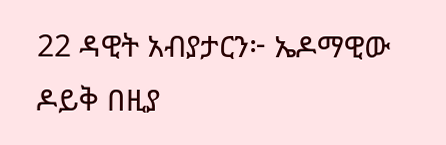22 ዳዊት አብያታርን፦ ኤዶማዊው ዶይቅ በዚያ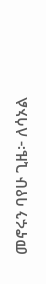መኖሩን ባየሁ ጊዜ፦ ለሳኦል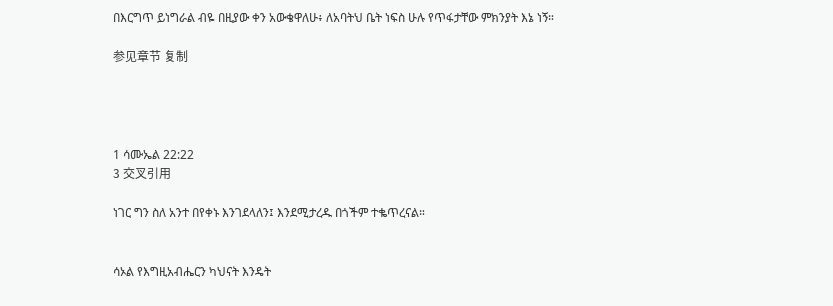በእርግጥ ይነግራል ብዬ በዚያው ቀን አውቄዋለሁ፥ ለአባትህ ቤት ነፍስ ሁሉ የጥፋታቸው ምክንያት እኔ ነኝ።

参见章节 复制




1 ሳሙኤል 22:22
3 交叉引用

ነገር ግን ስለ አንተ በየቀኑ እንገደላለን፤ እንደሚታረዱ በጎችም ተቈጥረናል።


ሳኦል የእግዚአብሔርን ካህናት እንዴት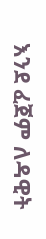እንደ ፈጀም ለዳዊት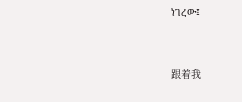ነገረው፤


跟着我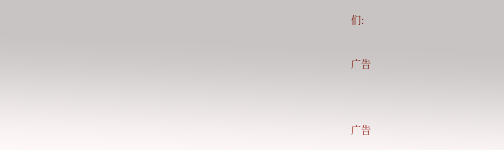们:

广告


广告